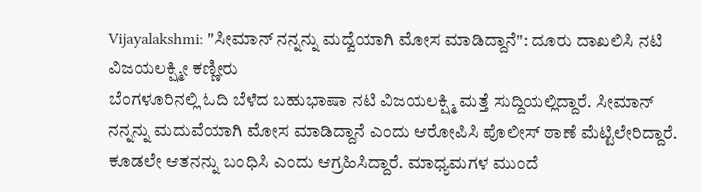Vijayalakshmi: "ಸೀಮಾನ್ ನನ್ನನ್ನು ಮದ್ವೆಯಾಗಿ ಮೋಸ ಮಾಡಿದ್ದಾನೆ": ದೂರು ದಾಖಲಿಸಿ ನಟಿ ವಿಜಯಲಕ್ಷ್ಮೀ ಕಣ್ಣೀರು
ಬೆಂಗಳೂರಿನಲ್ಲಿ ಓದಿ ಬೆಳೆದ ಬಹುಭಾಷಾ ನಟಿ ವಿಜಯಲಕ್ಷ್ಮಿ ಮತ್ತೆ ಸುದ್ದಿಯಲ್ಲಿದ್ದಾರೆ. ಸೀಮಾನ್ ನನ್ನನ್ನು ಮದುವೆಯಾಗಿ ಮೋಸ ಮಾಡಿದ್ದಾನೆ ಎಂದು ಆರೋಪಿಸಿ ಪೊಲೀಸ್ ಠಾಣೆ ಮೆಟ್ಟಿಲೇರಿದ್ದಾರೆ. ಕೂಡಲೇ ಆತನನ್ನು ಬಂಧಿಸಿ ಎಂದು ಆಗ್ರಹಿಸಿದ್ದಾರೆ. ಮಾಧ್ಯಮಗಳ ಮುಂದೆ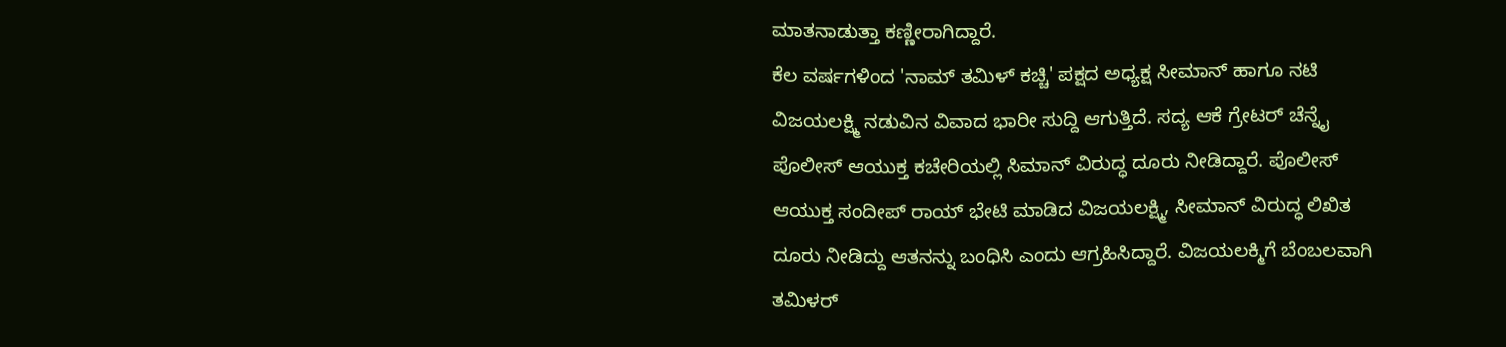ಮಾತನಾಡುತ್ತಾ ಕಣ್ಣೀರಾಗಿದ್ದಾರೆ.
ಕೆಲ ವರ್ಷಗಳಿಂದ 'ನಾಮ್ ತಮಿಳ್ ಕಚ್ಚಿ' ಪಕ್ಷದ ಅಧ್ಯಕ್ಷ ಸೀಮಾನ್ ಹಾಗೂ ನಟಿ ವಿಜಯಲಕ್ಷ್ಮಿ ನಡುವಿನ ವಿವಾದ ಭಾರೀ ಸುದ್ದಿ ಆಗುತ್ತಿದೆ. ಸದ್ಯ ಆಕೆ ಗ್ರೇಟರ್ ಚೆನ್ನೈ ಪೊಲೀಸ್ ಆಯುಕ್ತ ಕಚೇರಿಯಲ್ಲಿ ಸಿಮಾನ್ ವಿರುದ್ಧ ದೂರು ನೀಡಿದ್ದಾರೆ. ಪೊಲೀಸ್ ಆಯುಕ್ತ ಸಂದೀಪ್ ರಾಯ್ ಭೇಟಿ ಮಾಡಿದ ವಿಜಯಲಕ್ಷ್ಮಿ, ಸೀಮಾನ್ ವಿರುದ್ಧ ಲಿಖಿತ ದೂರು ನೀಡಿದ್ದು ಆತನನ್ನು ಬಂಧಿಸಿ ಎಂದು ಆಗ್ರಹಿಸಿದ್ದಾರೆ. ವಿಜಯಲಕ್ಮಿಗೆ ಬೆಂಬಲವಾಗಿ ತಮಿಳರ್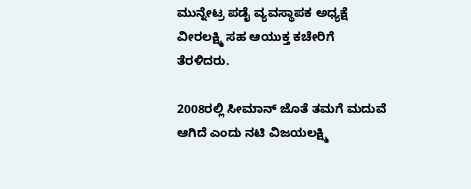ಮುನ್ನೇಟ್ರ ಪಡೈ ವ್ಯವಸ್ಥಾಪಕ ಅಧ್ಯಕ್ಷೆ ವೀರಲಕ್ಷ್ಮಿ ಸಹ ಆಯುಕ್ತ ಕಚೇರಿಗೆ ತೆರಳಿದರು.

2008ರಲ್ಲಿ ಸೀಮಾನ್ ಜೊತೆ ತಮಗೆ ಮದುವೆ ಆಗಿದೆ ಎಂದು ನಟಿ ವಿಜಯಲಕ್ಷ್ಮಿ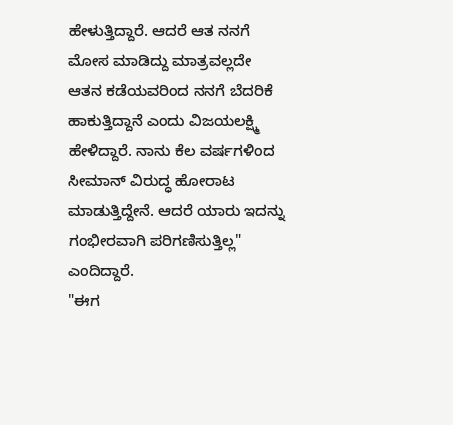ಹೇಳುತ್ತಿದ್ದಾರೆ. ಆದರೆ ಆತ ನನಗೆ ಮೋಸ ಮಾಡಿದ್ದು ಮಾತ್ರವಲ್ಲದೇ ಆತನ ಕಡೆಯವರಿಂದ ನನಗೆ ಬೆದರಿಕೆ ಹಾಕುತ್ತಿದ್ದಾನೆ ಎಂದು ವಿಜಯಲಕ್ಷ್ಮಿ ಹೇಳಿದ್ದಾರೆ. ನಾನು ಕೆಲ ವರ್ಷಗಳಿಂದ ಸೀಮಾನ್ ವಿರುದ್ಧ ಹೋರಾಟ ಮಾಡುತ್ತಿದ್ದೇನೆ. ಆದರೆ ಯಾರು ಇದನ್ನು ಗಂಭೀರವಾಗಿ ಪರಿಗಣಿಸುತ್ತಿಲ್ಲ" ಎಂದಿದ್ದಾರೆ.
"ಈಗ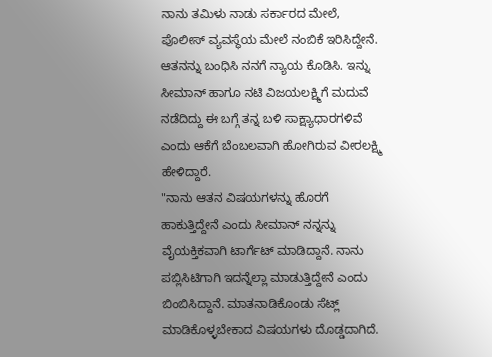ನಾನು ತಮಿಳು ನಾಡು ಸರ್ಕಾರದ ಮೇಲೆ, ಪೊಲೀಸ್ ವ್ಯವಸ್ಥೆಯ ಮೇಲೆ ನಂಬಿಕೆ ಇರಿಸಿದ್ದೇನೆ. ಆತನನ್ನು ಬಂಧಿಸಿ ನನಗೆ ನ್ಯಾಯ ಕೊಡಿಸಿ. ಇನ್ನು ಸೀಮಾನ್ ಹಾಗೂ ನಟಿ ವಿಜಯಲಕ್ಷ್ಮಿಗೆ ಮದುವೆ ನಡೆದಿದ್ದು ಈ ಬಗ್ಗೆ ತನ್ನ ಬಳಿ ಸಾಕ್ಷ್ಯಾಧಾರಗಳಿವೆ ಎಂದು ಆಕೆಗೆ ಬೆಂಬಲವಾಗಿ ಹೋಗಿರುವ ವೀರಲಕ್ಷ್ಮಿ ಹೇಳಿದ್ದಾರೆ.
"ನಾನು ಆತನ ವಿಷಯಗಳನ್ನು ಹೊರಗೆ ಹಾಕುತ್ತಿದ್ದೇನೆ ಎಂದು ಸೀಮಾನ್ ನನ್ನನ್ನು ವೈಯಕ್ತಿಕವಾಗಿ ಟಾರ್ಗೆಟ್ ಮಾಡಿದ್ದಾನೆ. ನಾನು ಪಬ್ಲಿಸಿಟಿಗಾಗಿ ಇದನ್ನೆಲ್ಲಾ ಮಾಡುತ್ತಿದ್ದೇನೆ ಎಂದು ಬಿಂಬಿಸಿದ್ದಾನೆ. ಮಾತನಾಡಿಕೊಂಡು ಸೆಟ್ಲ್ ಮಾಡಿಕೊಳ್ಳಬೇಕಾದ ವಿಷಯಗಳು ದೊಡ್ಡದಾಗಿದೆ.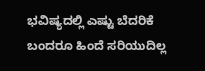ಭವಿಷ್ಯದಲ್ಲಿ ಎಷ್ಟು ಬೆದರಿಕೆ ಬಂದರೂ ಹಿಂದೆ ಸರಿಯುದಿಲ್ಲ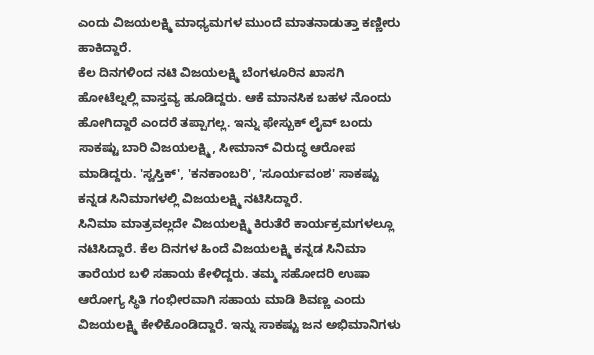ಎಂದು ವಿಜಯಲಕ್ಷ್ಮಿ ಮಾಧ್ಯಮಗಳ ಮುಂದೆ ಮಾತನಾಡುತ್ತಾ ಕಣ್ಣೀರು ಹಾಕಿದ್ದಾರೆ.
ಕೆಲ ದಿನಗಳಿಂದ ನಟಿ ವಿಜಯಲಕ್ಷ್ಮಿ ಬೆಂಗಳೂರಿನ ಖಾಸಗಿ ಹೋಟೆಲ್ನಲ್ಲಿ ವಾಸ್ತವ್ಯ ಹೂಡಿದ್ದರು. ಆಕೆ ಮಾನಸಿಕ ಬಹಳ ನೊಂದು ಹೋಗಿದ್ದಾರೆ ಎಂದರೆ ತಪ್ಪಾಗಲ್ಲ. ಇನ್ನು ಫೇಸ್ಬುಕ್ ಲೈವ್ ಬಂದು ಸಾಕಷ್ಟು ಬಾರಿ ವಿಜಯಲಕ್ಷ್ಮಿ, ಸೀಮಾನ್ ವಿರುದ್ಧ ಆರೋಪ ಮಾಡಿದ್ದರು. 'ಸ್ವಸ್ತಿಕ್', 'ಕನಕಾಂಬರಿ', 'ಸೂರ್ಯವಂಶ' ಸಾಕಷ್ಟು ಕನ್ನಡ ಸಿನಿಮಾಗಳಲ್ಲಿ ವಿಜಯಲಕ್ಷ್ಮಿ ನಟಿಸಿದ್ದಾರೆ.
ಸಿನಿಮಾ ಮಾತ್ರವಲ್ಲದೇ ವಿಜಯಲಕ್ಷ್ಮಿ ಕಿರುತೆರೆ ಕಾರ್ಯಕ್ರಮಗಳಲ್ಲೂ ನಟಿಸಿದ್ದಾರೆ. ಕೆಲ ದಿನಗಳ ಹಿಂದೆ ವಿಜಯಲಕ್ಷ್ಮಿ ಕನ್ನಡ ಸಿನಿಮಾ ತಾರೆಯರ ಬಳಿ ಸಹಾಯ ಕೇಳಿದ್ದರು. ತಮ್ಮ ಸಹೋದರಿ ಉಷಾ ಆರೋಗ್ಯ ಸ್ಥಿತಿ ಗಂಭೀರವಾಗಿ ಸಹಾಯ ಮಾಡಿ ಶಿವಣ್ಣ ಎಂದು ವಿಜಯಲಕ್ಷ್ಮಿ ಕೇಳಿಕೊಂಡಿದ್ದಾರೆ. ಇನ್ನು ಸಾಕಷ್ಟು ಜನ ಅಭಿಮಾನಿಗಳು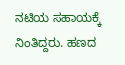ನಟಿಯ ಸಹಾಯಕ್ಕೆ ನಿಂತಿದ್ದರು. ಹಣದ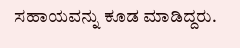ಸಹಾಯವನ್ನು ಕೂಡ ಮಾಡಿದ್ದರು.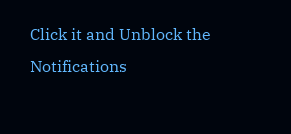Click it and Unblock the Notifications